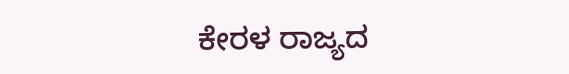ಕೇರಳ ರಾಜ್ಯದ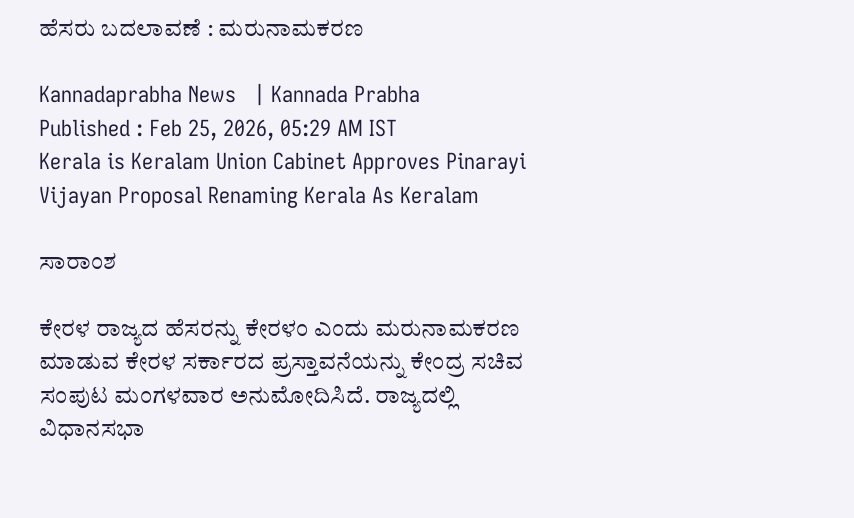ಹೆಸರು ಬದಲಾವಣೆ : ಮರುನಾಮಕರಣ

Kannadaprabha News   | Kannada Prabha
Published : Feb 25, 2026, 05:29 AM IST
Kerala is Keralam Union Cabinet Approves Pinarayi Vijayan Proposal Renaming Kerala As Keralam

ಸಾರಾಂಶ

ಕೇರಳ ರಾಜ್ಯದ ಹೆಸರನ್ನು ಕೇರಳಂ ಎಂದು ಮರುನಾಮಕರಣ ಮಾಡುವ ಕೇರಳ ಸರ್ಕಾರದ ಪ್ರಸ್ತಾವನೆಯನ್ನು ಕೇಂದ್ರ ಸಚಿವ ಸಂಪುಟ ಮಂಗಳವಾರ ಅನುಮೋದಿಸಿದೆ. ರಾಜ್ಯದಲ್ಲಿ ವಿಧಾನಸಭಾ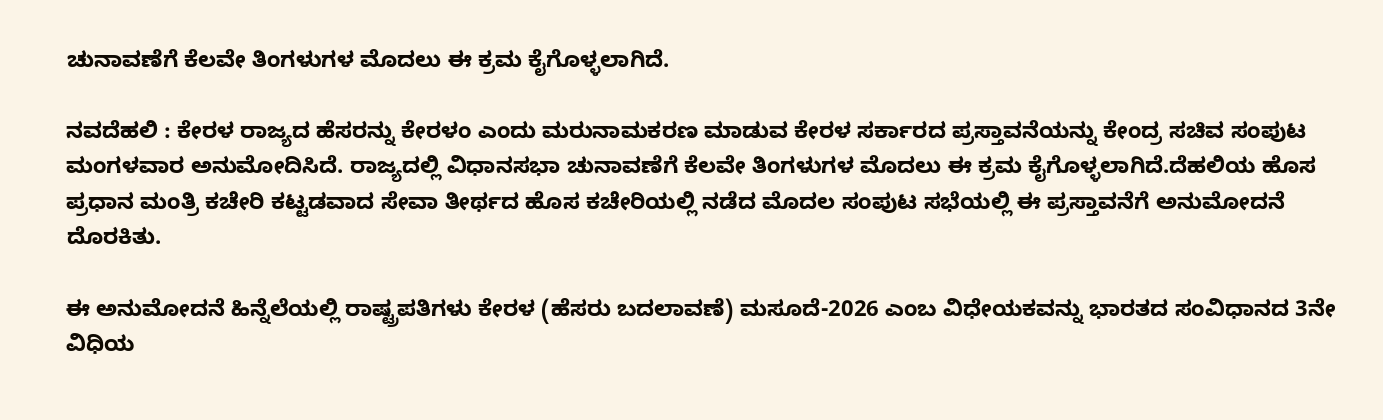ಚುನಾವಣೆಗೆ ಕೆಲವೇ ತಿಂಗಳುಗಳ ಮೊದಲು ಈ ಕ್ರಮ ಕೈಗೊಳ್ಳಲಾಗಿದೆ.

ನವದೆಹಲಿ : ಕೇರಳ ರಾಜ್ಯದ ಹೆಸರನ್ನು ಕೇರಳಂ ಎಂದು ಮರುನಾಮಕರಣ ಮಾಡುವ ಕೇರಳ ಸರ್ಕಾರದ ಪ್ರಸ್ತಾವನೆಯನ್ನು ಕೇಂದ್ರ ಸಚಿವ ಸಂಪುಟ ಮಂಗಳವಾರ ಅನುಮೋದಿಸಿದೆ. ರಾಜ್ಯದಲ್ಲಿ ವಿಧಾನಸಭಾ ಚುನಾವಣೆಗೆ ಕೆಲವೇ ತಿಂಗಳುಗಳ ಮೊದಲು ಈ ಕ್ರಮ ಕೈಗೊಳ್ಳಲಾಗಿದೆ.ದೆಹಲಿಯ ಹೊಸ ಪ್ರಧಾನ ಮಂತ್ರಿ ಕಚೇರಿ ಕಟ್ಟಡವಾದ ಸೇವಾ ತೀರ್ಥದ ಹೊಸ ಕಚೇರಿಯಲ್ಲಿ ನಡೆದ ಮೊದಲ ಸಂಪುಟ ಸಭೆಯಲ್ಲಿ ಈ ಪ್ರಸ್ತಾವನೆಗೆ ಅನುಮೋದನೆ ದೊರಕಿತು.

ಈ ಅನುಮೋದನೆ ಹಿನ್ನೆಲೆಯಲ್ಲಿ ರಾಷ್ಟ್ರಪತಿಗಳು ಕೇರಳ (ಹೆಸರು ಬದಲಾವಣೆ) ಮಸೂದೆ-2026 ಎಂಬ ವಿಧೇಯಕವನ್ನು ಭಾರತದ ಸಂವಿಧಾನದ 3ನೇ ವಿಧಿಯ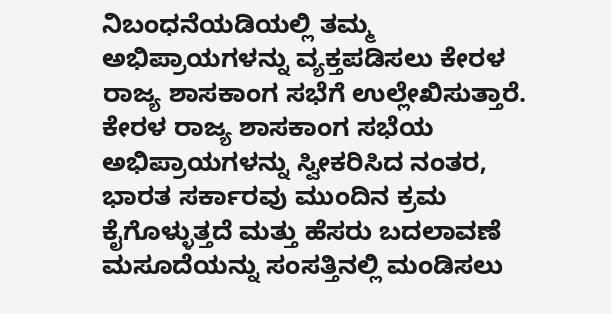ನಿಬಂಧನೆಯಡಿಯಲ್ಲಿ ತಮ್ಮ ಅಭಿಪ್ರಾಯಗಳನ್ನು ವ್ಯಕ್ತಪಡಿಸಲು ಕೇರಳ ರಾಜ್ಯ ಶಾಸಕಾಂಗ ಸಭೆಗೆ ಉಲ್ಲೇಖಿಸುತ್ತಾರೆ. ಕೇರಳ ರಾಜ್ಯ ಶಾಸಕಾಂಗ ಸಭೆಯ ಅಭಿಪ್ರಾಯಗಳನ್ನು ಸ್ವೀಕರಿಸಿದ ನಂತರ, ಭಾರತ ಸರ್ಕಾರವು ಮುಂದಿನ ಕ್ರಮ ಕೈಗೊಳ್ಳುತ್ತದೆ ಮತ್ತು ಹೆಸರು ಬದಲಾವಣೆ ಮಸೂದೆಯನ್ನು ಸಂಸತ್ತಿನಲ್ಲಿ ಮಂಡಿಸಲು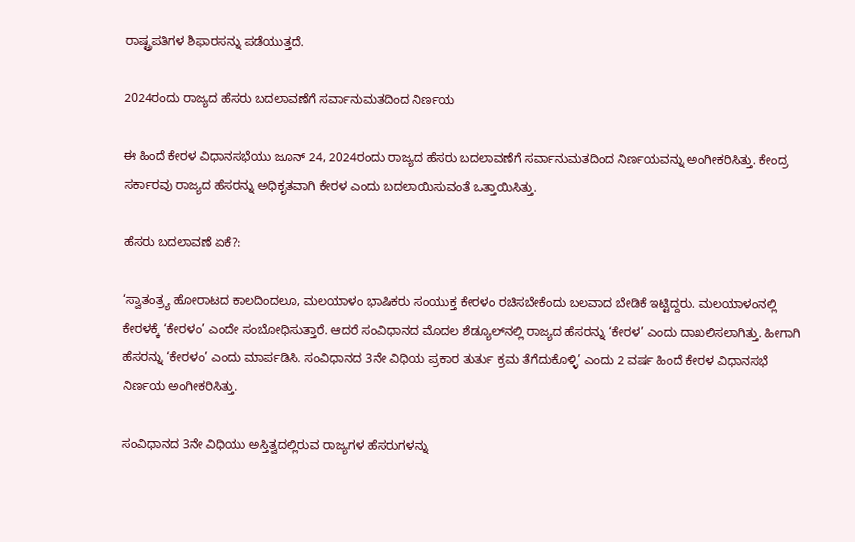ರಾಷ್ಟ್ರಪತಿಗಳ ಶಿಫಾರಸನ್ನು ಪಡೆಯುತ್ತದೆ.

2024ರಂದು ರಾಜ್ಯದ ಹೆಸರು ಬದಲಾವಣೆಗೆ ಸರ್ವಾನುಮತದಿಂದ ನಿರ್ಣಯ

ಈ ಹಿಂದೆ ಕೇರಳ ವಿಧಾನಸಭೆಯು ಜೂನ್ 24, 2024ರಂದು ರಾಜ್ಯದ ಹೆಸರು ಬದಲಾವಣೆಗೆ ಸರ್ವಾನುಮತದಿಂದ ನಿರ್ಣಯವನ್ನು ಅಂಗೀಕರಿಸಿತ್ತು. ಕೇಂದ್ರ ಸರ್ಕಾರವು ರಾಜ್ಯದ ಹೆಸರನ್ನು ಅಧಿಕೃತವಾಗಿ ಕೇರಳ ಎಂದು ಬದಲಾಯಿಸುವಂತೆ ಒತ್ತಾಯಿಸಿತ್ತು.

ಹೆಸರು ಬದಲಾವಣೆ ಏಕೆ?:

‘ಸ್ವಾತಂತ್ರ್ಯ ಹೋರಾಟದ ಕಾಲದಿಂದಲೂ, ಮಲಯಾಳಂ ಭಾಷಿಕರು ಸಂಯುಕ್ತ ಕೇರಳಂ ರಚಿಸಬೇಕೆಂದು ಬಲವಾದ ಬೇಡಿಕೆ ಇಟ್ಟಿದ್ದರು. ಮಲಯಾಳಂನಲ್ಲಿ ಕೇರಳಕ್ಕೆ ‘ಕೇರಳಂ’ ಎಂದೇ ಸಂಬೋಧಿಸುತ್ತಾರೆ. ಆದರೆ ಸಂವಿಧಾನದ ಮೊದಲ ಶೆಡ್ಯೂಲ್‌ನಲ್ಲಿ ರಾಜ್ಯದ ಹೆಸರನ್ನು ‘ಕೇರಳ’ ಎಂದು ದಾಖಲಿಸಲಾಗಿತ್ತು. ಹೀಗಾಗಿ ಹೆಸರನ್ನು ‘ಕೇರಳಂ’ ಎಂದು ಮಾರ್ಪಡಿಸಿ. ಸಂವಿಧಾನದ 3ನೇ ವಿಧಿಯ ಪ್ರಕಾರ ತುರ್ತು ಕ್ರಮ ತೆಗೆದುಕೊಳ್ಳಿ’ ಎಂದು 2 ವರ್ಷ ಹಿಂದೆ ಕೇರಳ ವಿಧಾನಸಭೆ ನಿರ್ಣಯ ಅಂಗೀಕರಿಸಿತ್ತು.

ಸಂವಿಧಾನದ 3ನೇ ವಿಧಿಯು ಅಸ್ತಿತ್ವದಲ್ಲಿರುವ ರಾಜ್ಯಗಳ ಹೆಸರುಗಳನ್ನು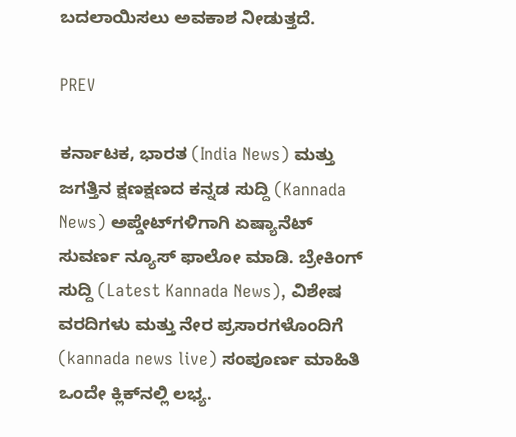ಬದಲಾಯಿಸಲು ಅವಕಾಶ ನೀಡುತ್ತದೆ.

PREV

ಕರ್ನಾಟಕ, ಭಾರತ (India News) ಮತ್ತು ಜಗತ್ತಿನ ಕ್ಷಣಕ್ಷಣದ ಕನ್ನಡ ಸುದ್ದಿ (Kannada News) ಅಪ್ಡೇಟ್‌ಗಳಿಗಾಗಿ ಏಷ್ಯಾನೆಟ್ ಸುವರ್ಣ ನ್ಯೂಸ್‌ ಫಾಲೋ ಮಾಡಿ. ಬ್ರೇಕಿಂಗ್ ಸುದ್ದಿ (Latest Kannada News), ವಿಶೇಷ ವರದಿಗಳು ಮತ್ತು ನೇರ ಪ್ರಸಾರಗಳೊಂದಿಗೆ (kannada news live) ಸಂಪೂರ್ಣ ಮಾಹಿತಿ ಒಂದೇ ಕ್ಲಿಕ್‌ನಲ್ಲಿ ಲಭ್ಯ.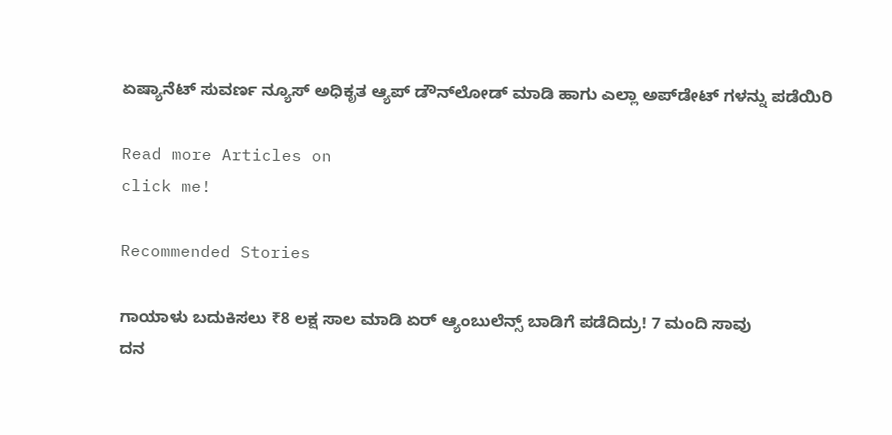ಏಷ್ಯಾನೆಟ್ ಸುವರ್ಣ ನ್ಯೂಸ್ ಅಧಿಕೃತ ಆ್ಯಪ್ ಡೌನ್‌ಲೋಡ್ ಮಾಡಿ ಹಾಗು ಎಲ್ಲಾ ಅಪ್‌ಡೇಟ್ ಗಳನ್ನು ಪಡೆಯಿರಿ

Read more Articles on
click me!

Recommended Stories

ಗಾಯಾಳು ಬದುಕಿಸಲು ₹8 ಲಕ್ಷ ಸಾಲ ಮಾಡಿ ಏರ್‌ ಆ್ಯಂಬುಲೆನ್ಸ್‌ ಬಾಡಿಗೆ ಪಡೆದಿದ್ರು! 7 ಮಂದಿ ಸಾವು
ದನ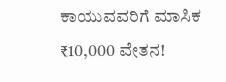ಕಾಯುವವರಿಗೆ ಮಾಸಿಕ ₹10,000 ವೇತನ!